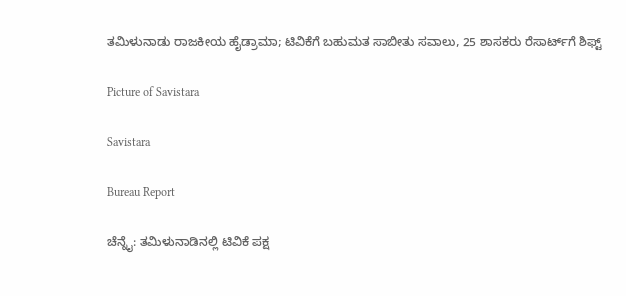ತಮಿಳುನಾಡು ರಾಜಕೀಯ ಹೈಡ್ರಾಮಾ; ಟಿವಿಕೆಗೆ ಬಹುಮತ ಸಾಬೀತು ಸವಾಲು, 25 ಶಾಸಕರು ರೆಸಾರ್ಟ್‌ಗೆ ಶಿಫ್ಟ್

Picture of Savistara

Savistara

Bureau Report

ಚೆನ್ನೈ: ತಮಿಳುನಾಡಿನಲ್ಲಿ ಟಿವಿಕೆ ಪಕ್ಷ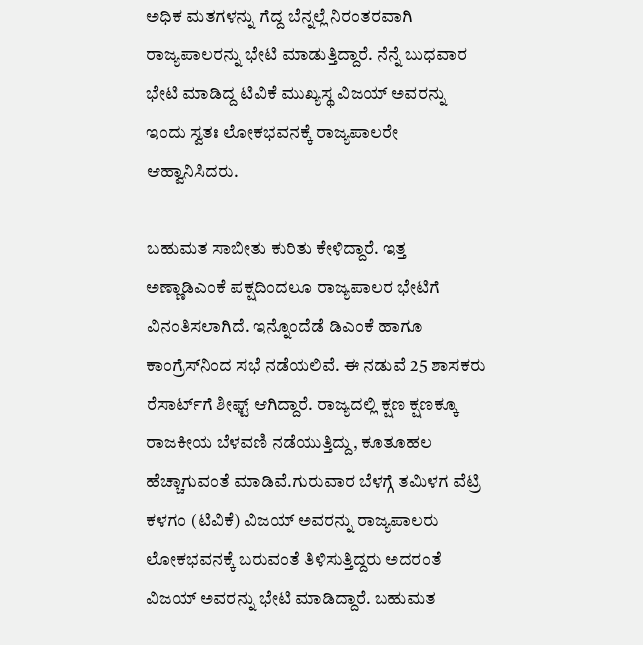ಅಧಿಕ ಮತಗಳನ್ನು ಗೆದ್ದ ಬೆನ್ನಲ್ಲೆ ನಿರಂತರವಾಗಿ ರಾಜ್ಯಪಾಲರನ್ನು ಭೇಟಿ ಮಾಡುತ್ತಿದ್ದಾರೆ. ನೆನ್ನೆ ಬುಧವಾರ ಭೇಟಿ ಮಾಡಿದ್ದ ಟಿವಿಕೆ ಮುಖ್ಯಸ್ಥ ವಿಜಯ್ ಅವರನ್ನು ಇಂದು ಸ್ವತಃ ಲೋಕಭವನಕ್ಕೆ ರಾಜ್ಯಪಾಲರೇ ಆಹ್ವಾನಿಸಿದರು.

ಬಹುಮತ ಸಾಬೀತು ಕುರಿತು ಕೇಳಿದ್ದಾರೆ. ಇತ್ತ ಅಣ್ಣಾಡಿಎಂಕೆ ಪಕ್ಷದಿಂದಲೂ ರಾಜ್ಯಪಾಲರ ಭೇಟಿಗೆ ವಿನಂತಿಸಲಾಗಿದೆ. ಇನ್ನೊಂದೆಡೆ ಡಿಎಂಕೆ ಹಾಗೂ ಕಾಂಗ್ರೆಸ್‌ನಿಂದ ಸಭೆ ನಡೆಯಲಿವೆ. ಈ ನಡುವೆ 25 ಶಾಸಕರು ರೆಸಾರ್ಟ್‌ಗೆ ಶೀಫ್ಟ್ ಆಗಿದ್ದಾರೆ. ರಾಜ್ಯದಲ್ಲಿ ಕ್ಷಣ ಕ್ಷಣಕ್ಕೂ ರಾಜಕೀಯ ಬೆಳವಣಿ ನಡೆಯುತ್ತಿದ್ದು, ಕೂತೂಹಲ ಹೆಚ್ಚಾಗುವಂತೆ ಮಾಡಿವೆ.ಗುರುವಾರ ಬೆಳಗ್ಗೆ ತಮಿಳಗ ವೆಟ್ರಿ ಕಳಗಂ (ಟಿವಿಕೆ) ವಿಜಯ್ ಅವರನ್ನು ರಾಜ್ಯಪಾಲರು ಲೋಕಭವನಕ್ಕೆ ಬರುವಂತೆ ತಿಳಿಸುತ್ತಿದ್ದರು ಅದರಂತೆ ವಿಜಯ್ ಅವರನ್ನು ಭೇಟಿ ಮಾಡಿದ್ದಾರೆ. ಬಹುಮತ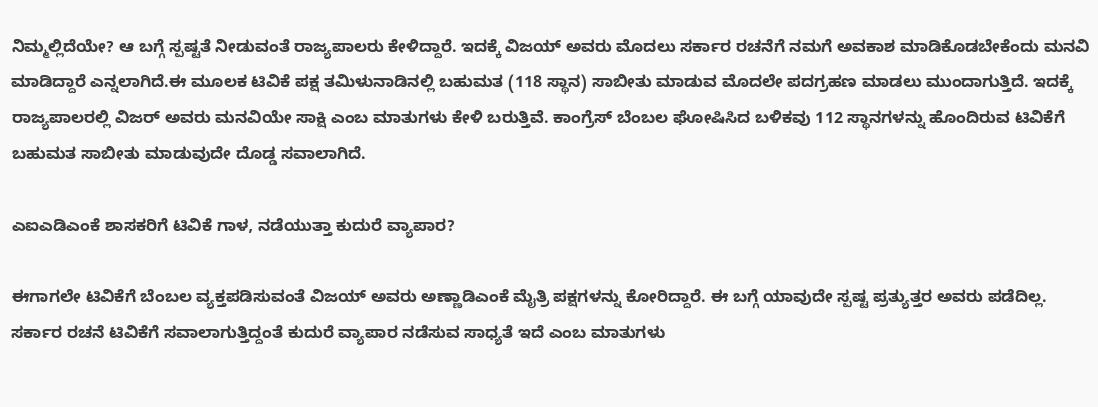ನಿಮ್ಮಲ್ಲಿದೆಯೇ? ಆ ಬಗ್ಗೆ ಸ್ಪಷ್ಟತೆ ನೀಡುವಂತೆ ರಾಜ್ಯಪಾಲರು ಕೇಳಿದ್ದಾರೆ. ಇದಕ್ಕೆ ವಿಜಯ್ ಅವರು ಮೊದಲು ಸರ್ಕಾರ ರಚನೆಗೆ ನಮಗೆ ಅವಕಾಶ ಮಾಡಿಕೊಡಬೇಕೆಂದು ಮನವಿ ಮಾಡಿದ್ದಾರೆ ಎನ್ನಲಾಗಿದೆ.ಈ ಮೂಲಕ ಟಿವಿಕೆ ಪಕ್ಷ ತಮಿಳುನಾಡಿನಲ್ಲಿ ಬಹುಮತ (118 ಸ್ಥಾನ) ಸಾಬೀತು ಮಾಡುವ ಮೊದಲೇ ಪದಗ್ರಹಣ ಮಾಡಲು ಮುಂದಾಗುತ್ತಿದೆ. ಇದಕ್ಕೆ ರಾಜ್ಯಪಾಲರಲ್ಲಿ ವಿಜರ್ ಅವರು ಮನವಿಯೇ ಸಾಕ್ಷಿ ಎಂಬ ಮಾತುಗಳು ಕೇಳಿ ಬರುತ್ತಿವೆ. ಕಾಂಗ್ರೆಸ್‌ ಬೆಂಬಲ ಘೋಷಿಸಿದ ಬಳಿಕವು 112 ಸ್ಥಾನಗಳನ್ನು ಹೊಂದಿರುವ ಟಿವಿಕೆಗೆ ಬಹುಮತ ಸಾಬೀತು ಮಾಡುವುದೇ ದೊಡ್ಡ ಸವಾಲಾಗಿದೆ.

ಎಐಎಡಿಎಂಕೆ ಶಾಸಕರಿಗೆ ಟಿವಿಕೆ ಗಾಳ, ನಡೆಯುತ್ತಾ ಕುದುರೆ ವ್ಯಾಪಾರ?

ಈಗಾಗಲೇ ಟಿವಿಕೆಗೆ ಬೆಂಬಲ ವ್ಯಕ್ತಪಡಿಸುವಂತೆ ವಿಜಯ್ ಅವರು ಅಣ್ಣಾಡಿಎಂಕೆ ಮೈತ್ರಿ ಪಕ್ಷಗಳನ್ನು ಕೋರಿದ್ದಾರೆ. ಈ ಬಗ್ಗೆ ಯಾವುದೇ ಸ್ಪಷ್ಟ ಪ್ರತ್ಯುತ್ತರ ಅವರು ಪಡೆದಿಲ್ಲ. ಸರ್ಕಾರ ರಚನೆ ಟಿವಿಕೆಗೆ ಸವಾಲಾಗುತ್ತಿದ್ದಂತೆ ಕುದುರೆ ವ್ಯಾಪಾರ ನಡೆಸುವ ಸಾಧ್ಯತೆ ಇದೆ ಎಂಬ ಮಾತುಗಳು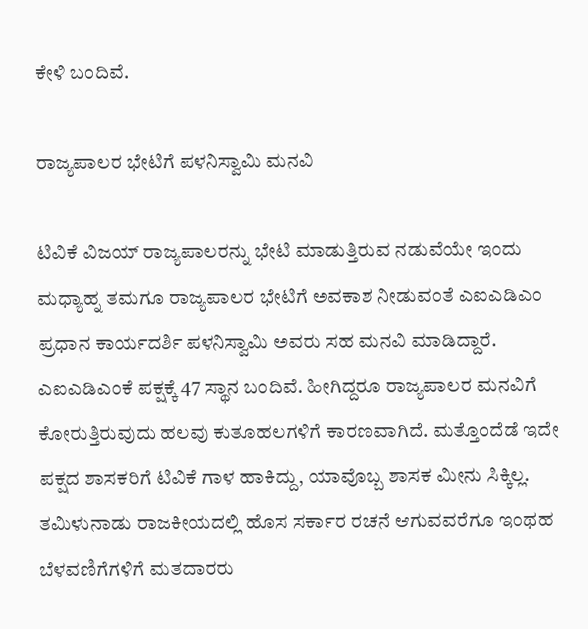ಕೇಳಿ ಬಂದಿವೆ.

ರಾಜ್ಯಪಾಲರ ಭೇಟಿಗೆ ಪಳನಿಸ್ವಾಮಿ ಮನವಿ

ಟಿವಿಕೆ ವಿಜಯ್ ರಾಜ್ಯಪಾಲರನ್ನು ಭೇಟಿ ಮಾಡುತ್ತಿರುವ ನಡುವೆಯೇ ಇಂದು ಮಧ್ಯಾಹ್ನ ತಮಗೂ ರಾಜ್ಯಪಾಲರ ಭೇಟಿಗೆ ಅವಕಾಶ ನೀಡುವಂತೆ ಎಐಎಡಿಎಂ ಪ್ರಧಾನ ಕಾರ್ಯದರ್ಶಿ ಪಳನಿಸ್ವಾಮಿ ಅವರು ಸಹ ಮನವಿ ಮಾಡಿದ್ದಾರೆ. ಎಐಎಡಿಎಂಕೆ ಪಕ್ಷಕ್ಕೆ 47 ಸ್ಥಾನ ಬಂದಿವೆ. ಹೀಗಿದ್ದರೂ ರಾಜ್ಯಪಾಲರ ಮನವಿಗೆ ಕೋರುತ್ತಿರುವುದು ಹಲವು ಕುತೂಹಲಗಳಿಗೆ ಕಾರಣವಾಗಿದೆ. ಮತ್ತೊಂದೆಡೆ ಇದೇ ಪಕ್ಷದ ಶಾಸಕರಿಗೆ ಟಿವಿಕೆ ಗಾಳ ಹಾಕಿದ್ದು, ಯಾವೊಬ್ಬ ಶಾಸಕ ಮೀನು ಸಿಕ್ಕಿಲ್ಲ. ತಮಿಳುನಾಡು ರಾಜಕೀಯದಲ್ಲಿ ಹೊಸ ಸರ್ಕಾರ ರಚನೆ ಆಗುವವರೆಗೂ ಇಂಥಹ ಬೆಳವಣಿಗೆಗಳಿಗೆ ಮತದಾರರು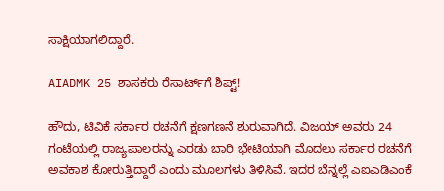ಸಾಕ್ಷಿಯಾಗಲಿದ್ದಾರೆ.

AIADMK 25 ಶಾಸಕರು ರೆಸಾರ್ಟ್‌ಗೆ ಶಿಪ್ಟ್!

ಹೌದು, ಟಿವಿಕೆ ಸರ್ಕಾರ ರಚನೆಗೆ ಕ್ಷಣಗಣನೆ ಶುರುವಾಗಿದೆ. ವಿಜಯ್ ಅವರು 24 ಗಂಟೆಯಲ್ಲಿ ರಾಜ್ಯಪಾಲರನ್ನು ಎರಡು ಬಾರಿ ಭೇಟಿಯಾಗಿ ಮೊದಲು ಸರ್ಕಾರ ರಚನೆಗೆ ಅವಕಾಶ ಕೋರುತ್ತಿದ್ದಾರೆ ಎಂದು ಮೂಲಗಳು ತಿಳಿಸಿವೆ. ಇದರ ಬೆನ್ನಲ್ಲೆ ಎಐಎಡಿಎಂಕೆ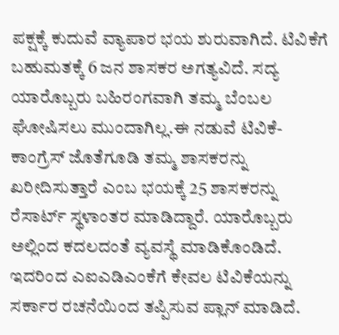ಪಕ್ಷಕ್ಕೆ ಕುದುವೆ ವ್ಯಾಪಾರ ಭಯ ಶುರುವಾಗಿದೆ. ಟಿವಿಕೆಗೆ ಬಹುಮತಕ್ಕೆ 6 ಜನ ಶಾಸಕರ ಅಗತ್ಯವಿದೆ. ಸದ್ಯ ಯಾರೊಬ್ಬರು ಬಹಿರಂಗವಾಗಿ ತಮ್ಮ ಬೆಂಬಲ ಘೋಷಿಸಲು ಮುಂದಾಗಿಲ್ಲ.ಈ ನಡುವೆ ಟಿವಿಕೆ-ಕಾಂಗ್ರೆಸ್ ಜೊತೆಗೂಡಿ ತಮ್ಮ ಶಾಸಕರನ್ನು ಖರೀದಿಸುತ್ತಾರೆ ಎಂಬ ಭಯಕ್ಕೆ 25 ಶಾಸಕರನ್ನು ರೆಸಾರ್ಟ್‌ ಸ್ಥಳಾಂತರ ಮಾಡಿದ್ದಾರೆ. ಯಾರೊಬ್ಬರು ಅಲ್ಲಿಂದ ಕದಲದಂತೆ ವ್ಯವಸ್ಥೆ ಮಾಡಿಕೊಂಡಿದೆ. ಇದರಿಂದ ಎಐಎಡಿಎಂಕೆಗೆ ಕೇವಲ ಟಿವಿಕೆಯನ್ನು ಸರ್ಕಾರ ರಚನೆಯಿಂದ ತಪ್ಪಿಸುವ ಪ್ಲಾನ್ ಮಾಡಿದೆ.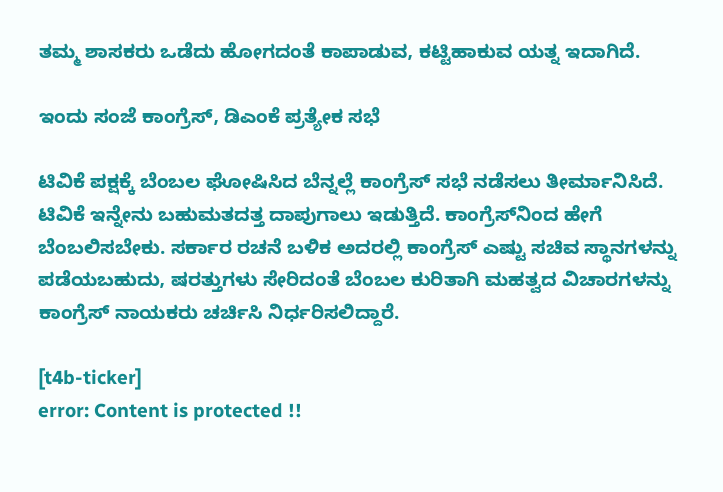ತಮ್ಮ ಶಾಸಕರು ಒಡೆದು ಹೋಗದಂತೆ ಕಾಪಾಡುವ, ಕಟ್ಟಿಹಾಕುವ ಯತ್ನ ಇದಾಗಿದೆ.

ಇಂದು ಸಂಜೆ ಕಾಂಗ್ರೆಸ್, ಡಿಎಂಕೆ ಪ್ರತ್ಯೇಕ ಸಭೆ

ಟಿವಿಕೆ ಪಕ್ಷಕ್ಕೆ ಬೆಂಬಲ ಘೋಷಿಸಿದ ಬೆನ್ನಲ್ಲೆ ಕಾಂಗ್ರೆಸ್ ಸಭೆ ನಡೆಸಲು ತೀರ್ಮಾನಿಸಿದೆ. ಟಿವಿಕೆ ಇನ್ನೇನು ಬಹುಮತದತ್ತ ದಾಪುಗಾಲು ಇಡುತ್ತಿದೆ. ಕಾಂಗ್ರೆಸ್‌ನಿಂದ ಹೇಗೆ ಬೆಂಬಲಿಸಬೇಕು. ಸರ್ಕಾರ ರಚನೆ ಬಳಿಕ ಅದರಲ್ಲಿ ಕಾಂಗ್ರೆಸ್ ಎಷ್ಟು ಸಚಿವ ಸ್ಥಾನಗಳನ್ನು ಪಡೆಯಬಹುದು, ಷರತ್ತುಗಳು ಸೇರಿದಂತೆ ಬೆಂಬಲ ಕುರಿತಾಗಿ ಮಹತ್ವದ ವಿಚಾರಗಳನ್ನು ಕಾಂಗ್ರೆಸ್ ನಾಯಕರು ಚರ್ಚಿಸಿ ನಿರ್ಧರಿಸಲಿದ್ದಾರೆ.

[t4b-ticker]
error: Content is protected !!